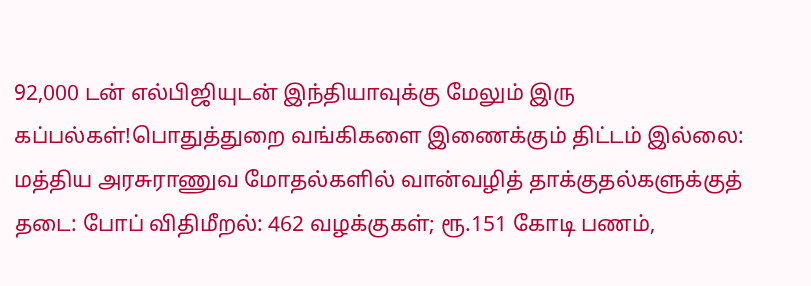92,000 டன் எல்பிஜியுடன் இந்தியாவுக்கு மேலும் இரு கப்பல்கள்!பொதுத்துறை வங்கிகளை இணைக்கும் திட்டம் இல்லை: மத்திய அரசுராணுவ மோதல்களில் வான்வழித் தாக்குதல்களுக்குத் தடை: போப் விதிமீறல்: 462 வழக்குகள்; ரூ.151 கோடி பணம்,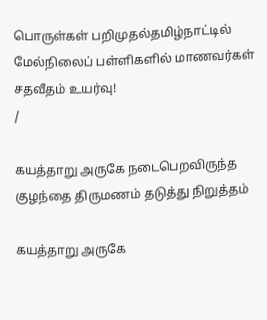பொருள்கள் பறிமுதல்தமிழ்நாட்டில் மேல்நிலைப் பள்ளிகளில் மாணவர்கள் சதவீதம் உயர்வு!
/

கயத்தாறு அருகே நடைபெறவிருந்த குழந்தை திருமணம் தடுத்து நிறுத்தம்

கயத்தாறு அருகே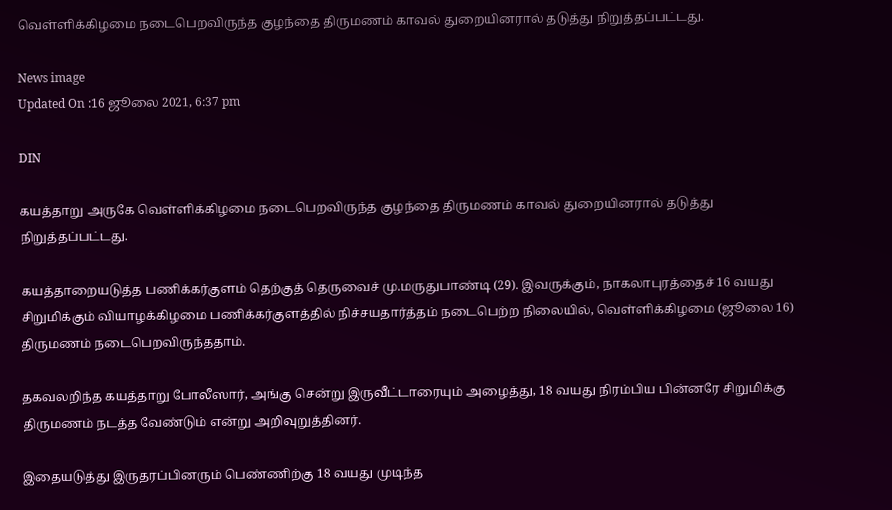வெள்ளிக்கிழமை நடைபெறவிருந்த குழந்தை திருமணம் காவல் துறையினரால் தடுத்து நிறுத்தப்பட்டது.

News image
Updated On :16 ஜூலை 2021, 6:37 pm

DIN

கயத்தாறு அருகே வெள்ளிக்கிழமை நடைபெறவிருந்த குழந்தை திருமணம் காவல் துறையினரால் தடுத்து நிறுத்தப்பட்டது.

கயத்தாறையடுத்த பணிக்கர்குளம் தெற்குத் தெருவைச் மு.மருதுபாண்டி (29). இவருக்கும், நாகலாபுரத்தைச் 16 வயது சிறுமிக்கும் வியாழக்கிழமை பணிக்கர்குளத்தில் நிச்சயதார்த்தம் நடைபெற்ற நிலையில், வெள்ளிக்கிழமை (ஜூலை 16) திருமணம் நடைபெறவிருந்ததாம்.

தகவலறிந்த கயத்தாறு போலீஸார், அங்கு சென்று இருவீட்டாரையும் அழைத்து, 18 வயது நிரம்பிய பின்னரே சிறுமிக்கு திருமணம் நடத்த வேண்டும் என்று அறிவுறுத்தினர்.

இதையடுத்து இருதரப்பினரும் பெண்ணிற்கு 18 வயது முடிந்த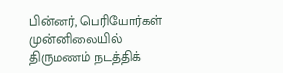பின்னர், பெரியோர்கள் முன்னிலையில் திருமணம் நடத்திக்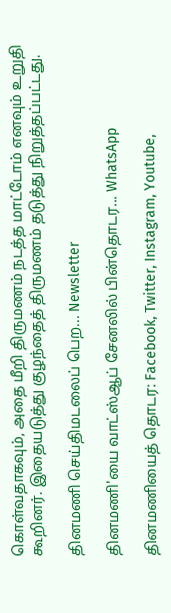கொள்வதாகவும், அதை மீறி திருமணம் நடத்த மாட்டோம் எனவும் உறுதி கூறினர். இதையடுத்து குழந்தைத் திருமணம் தடுத்து நிறுத்தப்பட்டது.

தினமணி செய்திமடலைப் பெற... Newsletter

தினமணி'யை வாட்ஸ்ஆப் சேனலில் பின்தொடர... WhatsApp

தினமணியைத் தொடர: Facebook, Twitter, Instagram, Youtube,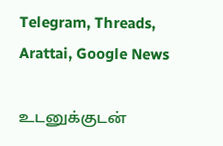Telegram, Threads, Arattai, Google News

உடனுக்குடன்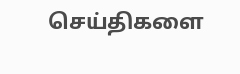செய்திகளை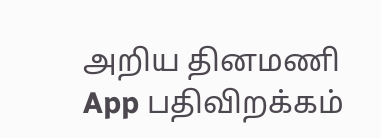அறிய தினமணி App பதிவிறக்கம்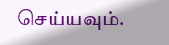செய்யவும்.